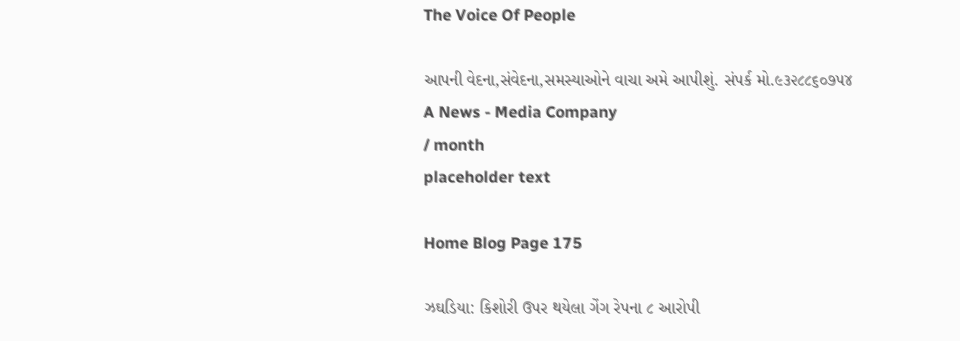The Voice Of People

આપની વેદના,સંવેદના,સમસ્યાઓને વાચા અમે આપીશું. સંપર્ક મો.૯૩૨૮૮૬૦૭૫૪
A News - Media Company
/ month
placeholder text

Home Blog Page 175

ઝઘડિયા: કિશોરી ઉપર થયેલા ગેંગ રેપના ૮ આરોપી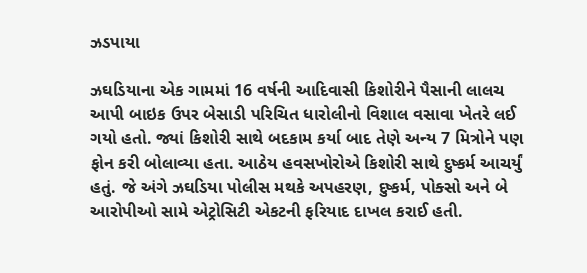ઝડપાયા

ઝઘડિયાના એક ગામમાં 16 વર્ષની આદિવાસી કિશોરીને પૈસાની લાલચ આપી બાઇક ઉપર બેસાડી પરિચિત ધારોલીનો વિશાલ વસાવા ખેતરે લઈ ગયો હતો. જ્યાં કિશોરી સાથે બદકામ કર્યા બાદ તેણે અન્ય 7 મિત્રોને પણ ફોન કરી બોલાવ્યા હતા. આઠેય હવસખોરોએ કિશોરી સાથે દુષ્કર્મ આચર્યું હતું. જે અંગે ઝઘડિયા પોલીસ મથકે અપહરણ, દુષ્કર્મ, પોક્સો અને બે આરોપીઓ સામે એટ્રોસિટી એકટની ફરિયાદ દાખલ કરાઈ હતી.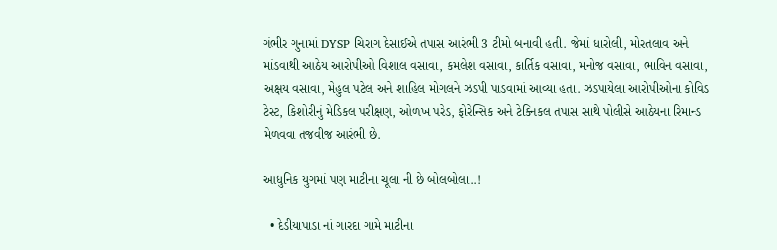ગંભીર ગુનામાં DYSP ચિરાગ દેસાઈએ તપાસ આરંભી 3 ટીમો બનાવી હતી. જેમાં ધારોલી, મોરતલાવ અને માંડવાથી આઠેય આરોપીઓ વિશાલ વસાવા, કમલેશ વસાવા, કાર્તિક વસાવા, મનોજ વસાવા, ભાવિન વસાવા, અક્ષય વસાવા, મેહુલ પટેલ અને શાહિલ મોગલને ઝડપી પાડવામાં આવ્યા હતા. ઝડપાયેલા આરોપીઓના કોવિડ ટેસ્ટ, કિશોરીનું મેડિકલ પરીક્ષણ, ઓળખ પરેડ, ફોરેન્સિક અને ટેક્નિકલ તપાસ સાથે પોલીસે આઠેયના રિમાન્ડ મેળવવા તજવીજ આરંભી છે.

આધુનિક યુગમાં પણ માટીના ચૂલા ની છે બોલબોલા..!

  • દેડીયાપાડા નાં ગારદા ગામે માટીના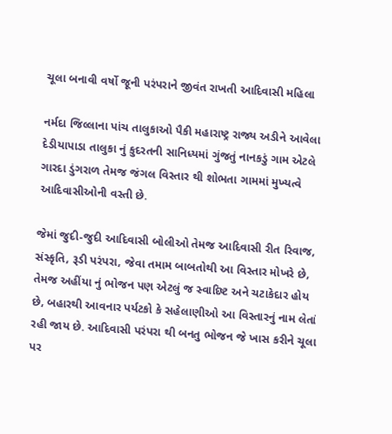ચૂલા બનાવી વર્ષો જૂની પરંપરાને જીવંત રાખતી આદિવાસી મહિલા

નર્મદા જિલ્લાના પાંચ તાલુકાઓ પૈકી મહારાષ્ટ્ર રાજ્ય અડીને આવેલા દેડીયાપાડા તાલુકા નું કુદરતની સાનિધ્યમાં ગુંજતું નાનકડું ગામ એટલે ગારદા ડુંગરાળ તેમજ જંગલ વિસ્તાર થી શોભતા ગામમાં મુખ્યત્વે આદિવાસીઓની વસ્તી છે.

જેમાં જુદી-જુદી આદિવાસી બોલીઓ તેમજ આદિવાસી રીત રિવાજ, સંસ્કૃતિ, રૂડી પરંપરા, જેવા તમામ બાબતોથી આ વિસ્તાર મોખરે છે, તેમજ અહીંયા નું ભોજન પણ એટલું જ સ્વાદિષ્ટ અને ચટાકેદાર હોય છે, બહારથી આવનાર પર્યટકો કે સહેલાણીઓ આ વિસ્તારનું નામ લેતાં રહી જાય છે. આદિવાસી પરંપરા થી બનતુ ભોજન જે ખાસ કરીને ચૂલા પર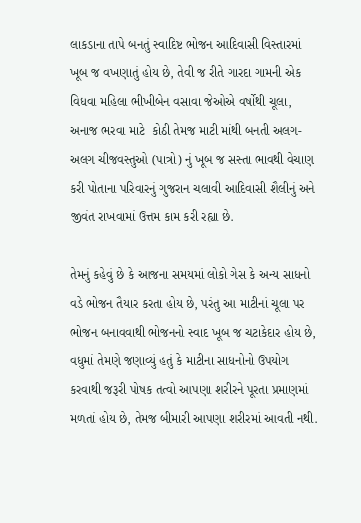લાકડાના તાપે બનતું સ્વાદિષ્ટ ભોજન આદિવાસી વિસ્તારમાં ખૂબ જ વખણાતું હોય છે, તેવી જ રીતે ગારદા ગામની એક વિધવા મહિલા ભીખીબેન વસાવા જેઓએ વર્ષોથી ચૂલા, અનાજ ભરવા માટે  કોઠી તેમજ માટી માંથી બનતી અલગ-અલગ ચીજવસ્તુઓ (પાત્રો) નું ખૂબ જ સસ્તા ભાવથી વેચાણ કરી પોતાના પરિવારનું ગુજરાન ચલાવી આદિવાસી શૈલીનું અને જીવંત રાખવામાં ઉત્તમ કામ કરી રહ્યા છે.

તેમનું કહેવું છે કે આજના સમયમાં લોકો ગેસ કે અન્ય સાધનો વડે ભોજન તૈયાર કરતા હોય છે, પરંતુ આ માટીનાં ચૂલા પર ભોજન બનાવવાથી ભોજનનો સ્વાદ ખૂબ જ ચટાકેદાર હોય છે, વધુમાં તેમણે જણાવ્યું હતું કે માટીના સાધનોનો ઉપયોગ કરવાથી જરૂરી પોષક તત્વો આપણા શરીરને પૂરતા પ્રમાણમાં મળતાં હોય છે, તેમજ બીમારી આપણા શરીરમાં આવતી નથી.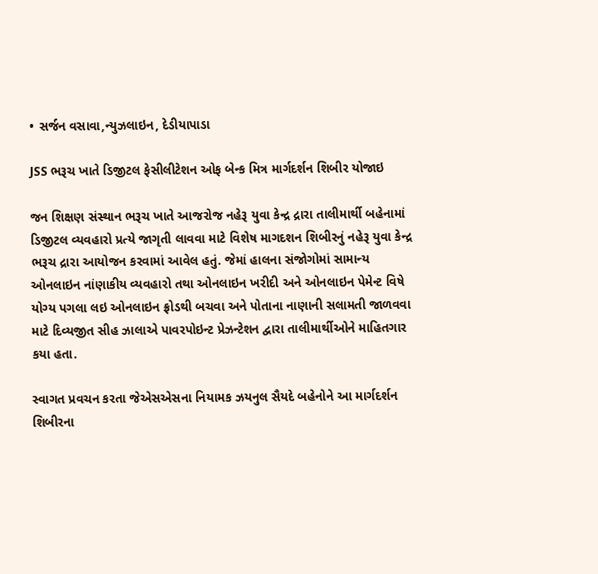• સર્જન વસાવા,ન્યુઝલાઇન, દેડીયાપાડા

JSS ભરૂચ ખાતે ડિજીટલ ફેસીલીટેશન ઓફ બેન્ક મિત્ર માર્ગદર્શન શિબીર યોજાઇ

જન શિક્ષણ સંસ્થાન ભરૂચ ખાતે આજરોજ નહેરૂ યુવા કેન્દ્ર દ્રારા તાલીમાર્થી બહેનામાં ડિજીટલ વ્યવહારો પ્રત્યે જાગૃતી લાવવા માટે વિશેષ માગદશન શિબીરનું નહેરૂ યુવા કેન્દ્ર ભરૂચ દ્રારા આયોજન કરવામાં આવેલ હતું. જેમાં હાલના સંજોગોમાં સામાન્ય ઓનલાઇન નાંણાકીય વ્યવહારો તથા ઓનલાઇન ખરીદી અને ઓનલાઇન પેમેન્ટ વિષે યોગ્ય પગલા લઇ ઓનલાઇન ફ્રોડથી બચવા અને પોતાના નાણાની સલામતી જાળવવા માટે દિવ્યજીત સીહ ઝાલાએ પાવરપોઇન્ટ પ્રેઝન્ટેશન દ્વારા તાલીમાર્થીઓને માહિતગાર કયા હતા.

સ્વાગત પ્રવચન કરતા જેએસએસના નિયામક ઝયનુલ સૈયદે બહેનોને આ માર્ગદર્શન શિબીરના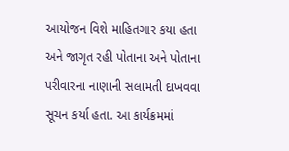આયોજન વિશે માહિતગાર કયા હતા અને જાગૃત રહી પોતાના અને પોતાના પરીવારના નાણાની સલામતી દાખવવા સૂચન કર્યા હતા. આ કાર્યક્રમમાં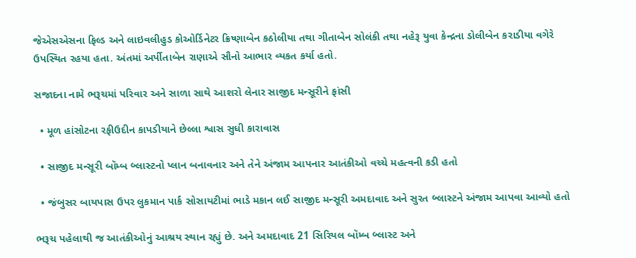જેએસએસના ફિલ્ડ અને લાઇવલીહુડ કોઓર્ડિનેટર ક્રિષ્ણાબેન કઠોલીયા તથા ગીતાબેન સોલંકી તથા નહેરૂ યુવા કેન્દ્રના ડોલીબેન કરાડીયા વગેરે ઉપસ્થિત રહયા હતા. અંતમાં અર્પીતાબેન રાણાએ સૌનો આભાર વ્યકત કર્યા હતો.

સજાદના નામે ભરૂચમાં પરિવાર અને સાળા સાથે આશરો લેનાર સાજીદ મન્સૂરીને ફાંસી

  • મૂળ હાંસોટના રફીઉદીન કાપડીયાને છેલ્લા શ્વાસ સુધી કારાવાસ

  • સાજીદ મન્સૂરી બૉમ્બ બ્લાસ્ટનો પ્લાન બનાવનાર અને તેને અંજામ આપનાર આતંકીઓ વચ્ચે મહત્વની કડી હતો

  • જંબુસર બાયપાસ ઉપર લુકમાન પાર્ક સોસાયટીમાં ભાડે મકાન લઈ સાજીદ મન્સૂરી અમદાવાદ અને સુરત બ્લાસ્ટને અંજામ આપવા આવ્યો હતો

ભરૂચ પહેલાથી જ આતંકીઓનું આશ્રય સ્થાન રહ્યું છે. અને અમદાવાદ 21 સિરિયલ બૉમ્બ બ્લાસ્ટ અને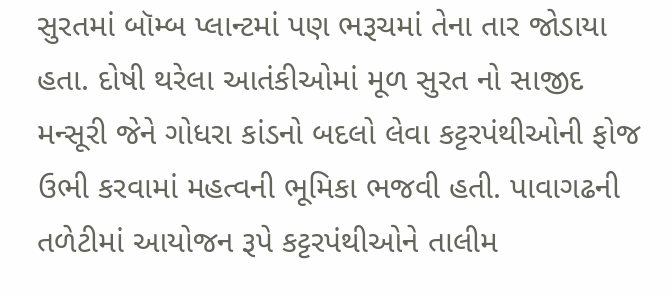સુરતમાં બૉમ્બ પ્લાન્ટમાં પણ ભરૂચમાં તેના તાર જોડાયા હતા. દોષી થરેલા આતંકીઓમાં મૂળ સુરત નો સાજીદ મન્સૂરી જેને ગોધરા કાંડનો બદલો લેવા કટ્ટરપંથીઓની ફોજ ઉભી કરવામાં મહત્વની ભૂમિકા ભજવી હતી. પાવાગઢની તળેટીમાં આયોજન રૂપે કટ્ટરપંથીઓને તાલીમ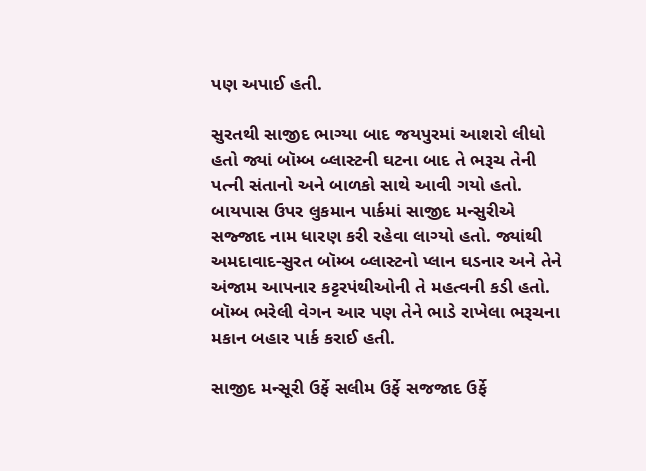પણ અપાઈ હતી.

સુરતથી સાજીદ ભાગ્યા બાદ જયપુરમાં આશરો લીધો હતો જ્યાં બૉમ્બ બ્લાસ્ટની ઘટના બાદ તે ભરૂચ તેની પત્ની સંતાનો અને બાળકો સાથે આવી ગયો હતો. બાયપાસ ઉપર લુકમાન પાર્કમાં સાજીદ મન્સુરીએ સજ્જાદ નામ ધારણ કરી રહેવા લાગ્યો હતો. જ્યાંથી અમદાવાદ-સુરત બૉમ્બ બ્લાસ્ટનો પ્લાન ઘડનાર અને તેને અંજામ આપનાર કટ્ટરપંથીઓની તે મહત્વની કડી હતો. બૉમ્બ ભરેલી વેગન આર પણ તેને ભાડે રાખેલા ભરૂચના મકાન બહાર પાર્ક કરાઈ હતી.

સાજીદ મન્સૂરી ઉર્ફે સલીમ ઉર્ફે સજજાદ ઉર્ફે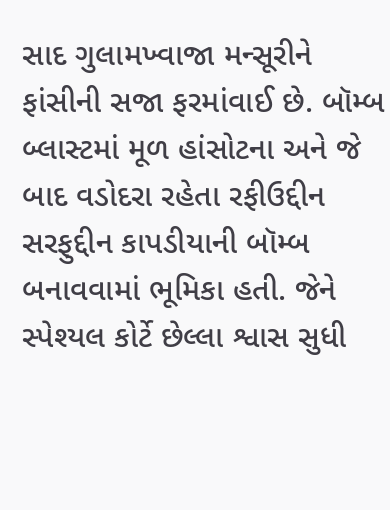સાદ ગુલામખ્વાજા મન્સૂરીને ફાંસીની સજા ફરમાંવાઈ છે. બૉમ્બ બ્લાસ્ટમાં મૂળ હાંસોટના અને જે બાદ વડોદરા રહેતા રફીઉદ્દીન સરફુદ્દીન કાપડીયાની બૉમ્બ બનાવવામાં ભૂમિકા હતી. જેને સ્પેશ્યલ કોર્ટે છેલ્લા શ્વાસ સુધી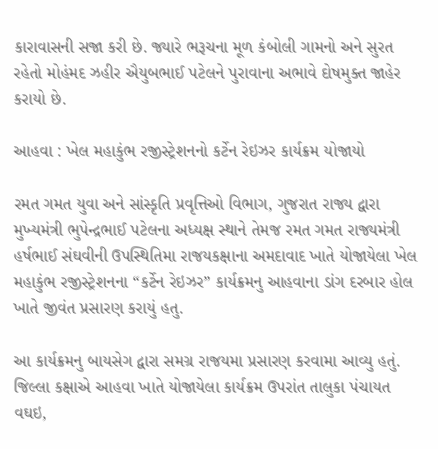કારાવાસની સજા કરી છે. જ્યારે ભરૂચના મૂળ કંબોલી ગામનો અને સુરત રહેતો મોહંમદ ઝહીર ઐયુબભાઈ પટેલને પુરાવાના અભાવે દોષમુક્ત જાહેર કરાયો છે.

આહવા : ખેલ મહાકુંભ રજીસ્ટ્રેશનનો કર્ટેન રેઇઝર કાર્યક્રમ યોજાયો

રમત ગમત યુવા અને સાંસ્કૃતિ પ્રવૃત્તિઓ વિભાગ, ગુજરાત રાજ્ય દ્વારા મુખ્યમંત્રી ભુપેન્દ્રભાઈ પટેલના અધ્યક્ષ સ્થાને તેમજ રમત ગમત રાજ્યમંત્રી હર્ષભાઈ સંઘવીની ઉપસ્થિતિમા રાજયકક્ષાના અમદાવાદ ખાતે યોજાયેલા ખેલ મહાકુંભ રજીસ્ટ્રેશનના “કર્ટેન રેઇઝર” કાર્યક્રમનુ આહવાના ડાંગ દરબાર હોલ ખાતે જીવંત પ્રસારણ કરાયું હતુ.

આ કાર્યક્રમનુ બાયસેગ દ્વારા સમગ્ર રાજયમા પ્રસારણ કરવામા આવ્યુ હતું. જિલ્લા કક્ષાએ આહવા ખાતે યોજાયેલા કાર્યક્રમ ઉપરાંત તાલુકા પંચાયત વઘઇ,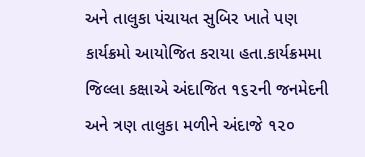અને તાલુકા પંચાયત સુબિર ખાતે પણ કાર્યક્રમો આયોજિત કરાયા હતા.કાર્યક્રમમા જિલ્લા કક્ષાએ અંદાજિત ૧૬૨ની જનમેદની અને ત્રણ તાલુકા મળીને અંદાજે ૧૨૦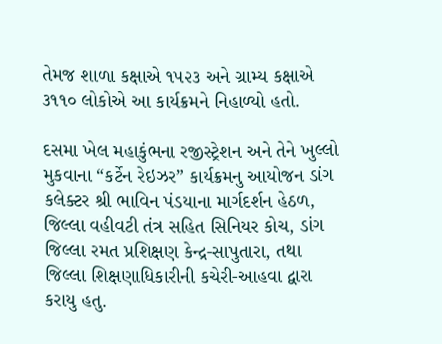તેમજ શાળા કક્ષાએ ૧૫૨૩ અને ગ્રામ્ય કક્ષાએ ૩૧૧૦ લોકોએ આ કાર્યક્રમને નિહાળ્યો હતો.

દસમા ખેલ મહાકુંભના રજીસ્ટ્રેશન અને તેને ખુલ્લો મુકવાના “કર્ટેન રેઇઝર” કાર્યક્રમનુ આયોજન ડાંગ કલેક્ટર શ્રી ભાવિન પંડયાના માર્ગદર્શન હેઠળ, જિલ્લા વહીવટી તંત્ર સહિત સિનિયર કોચ, ડાંગ જિલ્લા રમત પ્રશિક્ષણ કેન્દ્ર-સાપુતારા, તથા જિલ્લા શિક્ષણાધિકારીની કચેરી-આહવા દ્વારા કરાયુ હતુ.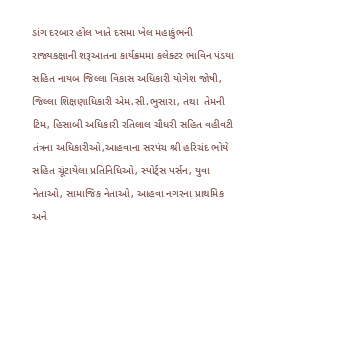ડાંગ દરબાર હોલ ખાતે દસમા ખેલ મહાકુંભની રાજ્યકક્ષાની શરૂઆતના કાર્યક્રમમા કલેક્ટર ભાવિન પંડયા સહિત નાયબ જિલ્લા વિકાસ અધિકારી યોગેશ જોષી, જિલ્લા શિક્ષણાધિકારી એમ.સી.ભુસારા, તથા  તેમની ટિમ, હિસાબી અધિકારી રતિલાલ ચૌધરી સહિત વહીવટી તંત્રના અધિકારીઓ,આહવાના સરપંચ શ્રી હરિચંદ ભોયે સહિત ચૂંટાયેલા પ્રતિનિધિઓ, સ્પોર્ટ્સ પર્સન, યુવા નેતાઓ, સામાજિક નેતાઓ, આહવા નગરના પ્રાથમિક અને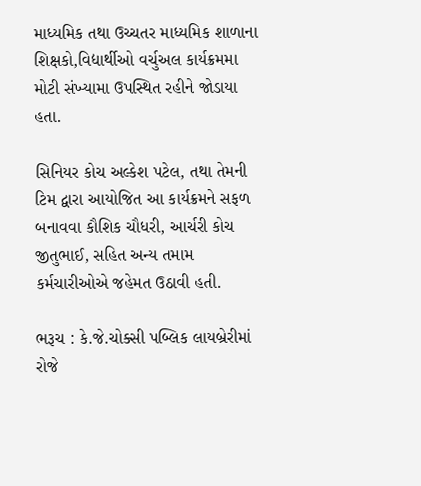માધ્યમિક તથા ઉચ્ચતર માધ્યમિક શાળાના શિક્ષકો,વિદ્યાર્થીઓ વર્ચુઅલ કાર્યક્રમમા મોટી સંખ્યામા ઉપસ્થિત રહીને જોડાયા હતા.

સિનિયર કોચ અલ્કેશ પટેલ, તથા તેમની ટિમ દ્વારા આયોજિત આ કાર્યક્રમને સફળ બનાવવા કૌશિક ચૌધરી, આર્ચરી કોચ જીતુભાઈ, સહિત અન્ય તમામ કર્મચારીઓએ જહેમત ઉઠાવી હતી.

ભરૂચ : કે.જે.ચોક્સી પબ્લિક લાયબ્રેરીમાં રોજે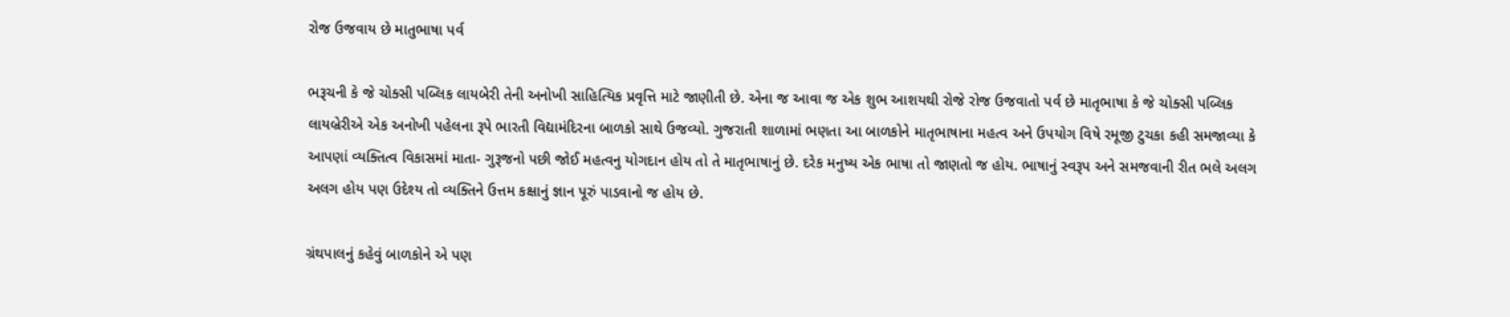રોજ ઉજવાય છે માતુભાષા પર્વ

ભરૂચની કે જે ચોક્સી પબ્લિક લાયબેરી તેની અનોખી સાહિત્યિક પ્રવૃત્તિ માટે જાણીતી છે. એના જ આવા જ એક શુભ આશયથી રોજે રોજ ઉજવાતો પર્વ છે માતૃભાષા કે જે ચોક્સી પબ્લિક લાયબ્રેરીએ એક અનોખી પહેલના રૂપે ભારતી વિદ્યામંદિરના બાળકો સાથે ઉજવ્યો. ગુજરાતી શાળામાં ભણતા આ બાળકોને માતૃભાષાના મહત્વ અને ઉપયોગ વિષે રમૂજી ટુચકા કહી સમજાવ્યા કે આપણાં વ્યક્તિત્વ વિકાસમાં માતા- ગુરૂજનો પછી જોઈ મહત્વનુ યોગદાન હોય તો તે માતૃભાષાનું છે. દરેક મનુષ્ય એક ભાષા તો જાણતો જ હોય. ભાષાનું સ્વરૂપ અને સમજવાની રીત ભલે અલગ અલગ હોય પણ ઉદેશ્ય તો વ્યક્તિને ઉત્તમ કક્ષાનું જ્ઞાન પૂરું પાડવાનો જ હોય છે.

ગ્રંથપાલનું કહેવું બાળકોને એ પણ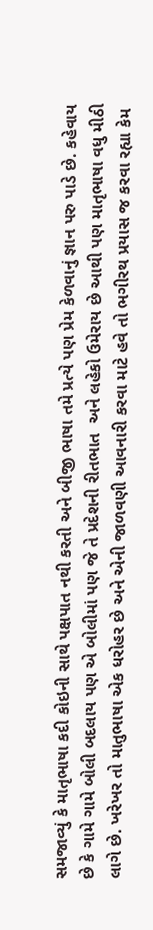સમજાવ્યું કે માતૃભાષા કદી કોઇની સાથે પક્ષપાત નથી કરતી અને બીજી ભાષા તમે પ્રત્યે પણ પ્રેમ કેળવાનું જ્ઞાન પરુ પાડે છે. કહેવાય છે કે ગામે ગામે બોલી બદલાય પણ એ બોલીમાં પણ જે તે પ્રદેશની રીતભાત  અને લહેકો ઉમેરાય છે આથી પણ માતૃભાષા વધુ મીઠી લાગે છે. ખરેખર તો માતુભાષા એક ધરોહર છે અને એની જાળવણી આવનારી કરવા માટે હવે તો ભગીરથ પ્રયાસ જ કરવા રહ્યા કેમ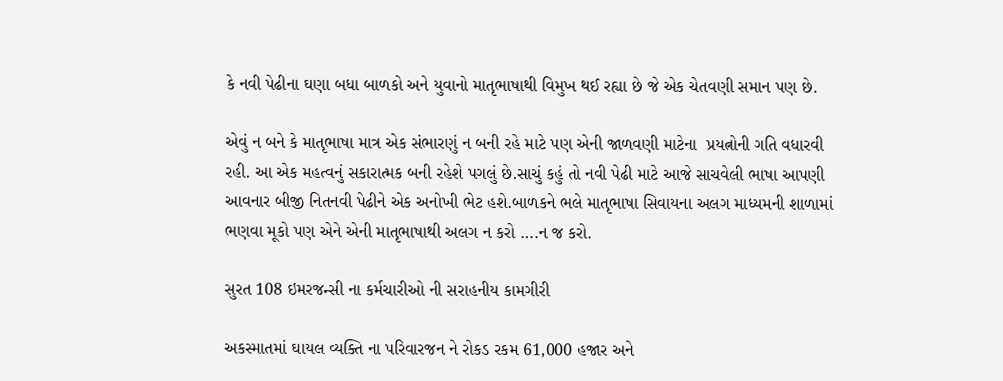કે નવી પેઢીના ઘણા બધા બાળકો અને યુવાનો માતૃભાષાથી વિમુખ થઈ રહ્યા છે જે એક ચેતવણી સમાન પણ છે.

એવું ન બને કે માતૃભાષા માત્ર એક સંભારણું ન બની રહે માટે પણ એની જાળવણી માટેના  પ્રયત્નોની ગતિ વધારવી રહી. આ એક મહત્વનું સકારાત્મક બની રહેશે પગલું છે.સાચું કહું તો નવી પેઢી માટે આજે સાચવેલી ભાષા આપણી આવનાર બીજી નિતનવી પેઢીને એક અનોખી ભેટ હશે.બાળકને ભલે માતૃભાષા સિવાયના અલગ માધ્યમની શાળામાં ભણવા મૂકો પણ એને એની માતૃભાષાથી અલગ ન કરો ….ન જ કરો.

સુરત 108 ઇમરજન્સી ના કર્મચારીઓ ની સરાહનીય કામગીરી

અકસ્માતમાં ઘાયલ વ્યક્તિ ના પરિવારજન ને રોકડ રકમ 61,000 હજાર અને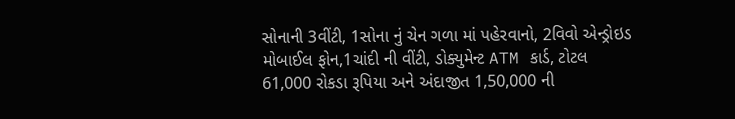સોનાની 3વીંટી, 1સોના નું ચેન ગળા માં પહેરવાનો, 2વિવો એન્ડ્રોઇડ મોબાઈલ ફોન,1ચાંદી ની વીંટી, ડોક્યુમેન્ટ ATM કાર્ડ, ટોટલ 61,000 રોકડા રૂપિયા અને અંદાજીત 1,50,000 ની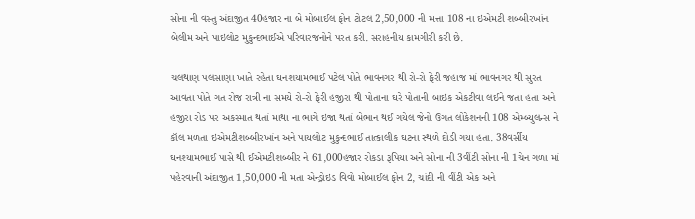સોના ની વસ્તુ અંદાજીત 40હજાર ના બે મોબાઈલ ફોન ટોટલ 2,50,000 ની મત્તા 108 ના ઇએમટી શબ્બીરખાંન બેલીમ અને પાઇલોટ મુકુન્દભાઈએ પરિવારજનોને પરત કરી. સરાહનીય કામગીરી કરી છે.

ચલથાણ પલસાણા ખાતે રહેતા ઘનશયામભાઈ પટેલ પોતે ભાવનગર થી રો-રો ફેરી જહાજ માં ભાવનગર થી સુરત આવતા પોતે ગત રોજ રાત્રી ના સમયે રો-રો ફેરી હજીરા થી પોતાના ઘરે પોતાની બાઇક એકટીવા લઈને જતા હતા અને હજીરા રોડ પર અકસ્માત થતાં માથા ના ભાગે ઇજા થતાં બેભાન થઈ ગયેલ જેનો ઉગત લોકેશનની 108 એમ્બ્યુલન્સ ને કૉલ મળતા ઇએમટીશબ્બીરખાંન અને પાયલોટ મુકુન્દભાઈ તાત્કાલીક ઘટના સ્થળે દોડી ગયા હતા. 38વર્સીય ઘનશ્યામભાઈ પાસે થી ઈએમટીશબ્બીર ને 61,000હજાર રોકડા રૂપિયા અને સોના ની 3વીંટી સોના ની 1ચેન ગળા માં પહેરવાની અંદાજીત 1,50,000 ની મતા એન્ડ્રોઇડ વિવો મોબાઈલ ફોન 2, ચાંદી ની વીંટી એક અને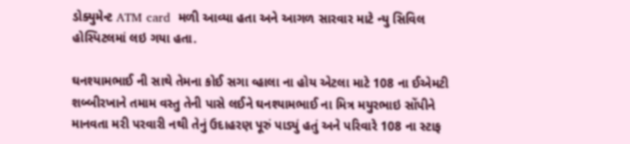ડોક્યુમેન્ટ ATM card  મળી આવ્યા હતા અને આગળ સારવાર માટે ન્યુ સિવિલ હોસ્પિટલમાં લઇ ગયા હતા.

ઘનશ્યામભાઈ ની સાથે તેમના કોઈ સગા વ્હાલા ના હોય એટલા માટે 108 ના ઈએમટી શબ્બીરખાને તમામ વસ્તુ તેની પાસે લઈને ઘનશ્યામભાઈ ના મિત્ર મયુરભાઇ સોંપીને માનવતા મરી પરવારી નથી તેનું ઉદાહરણ પૂરું પાડ્યું હતું અને પરિવારે 108 ના સ્ટાફ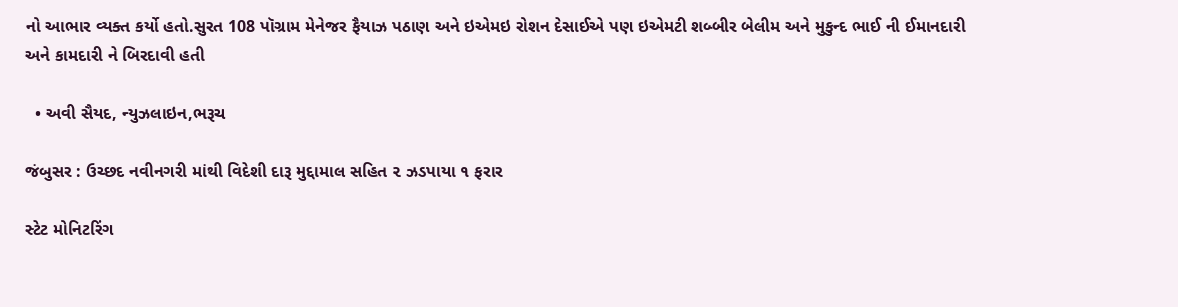નો આભાર વ્યક્ત કર્યો હતો.સુરત 108 પૉગ્રામ મેનેજર ફૈયાઝ પઠાણ અને ઇએમઇ રોશન દેસાઈએ પણ ઇએમટી શબ્બીર બેલીમ અને મુકુન્દ ભાઈ ની ઈમાનદારી અને કામદારી ને બિરદાવી હતી

  • અવી સૈયદ, ન્યુઝલાઇન,ભરૂચ

જંબુસર : ઉચ્છદ નવીનગરી માંથી વિદેશી દારૂ મુદ્દામાલ સહિત ૨ ઝડપાયા ૧ ફરાર

સ્ટેટ મોનિટરિંગ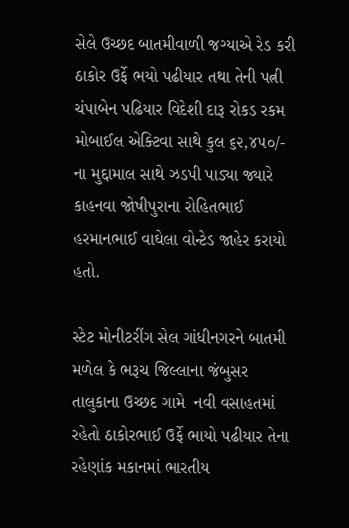સેલે ઉચ્છદ બાતમીવાળી જગ્યાએ રેડ કરી ઠાકોર ઉર્ફે ભયો પઢીયાર તથા તેની પત્ની ચંપાબેન પઢિયાર વિદેશી દારૂ રોકડ રકમ મોબાઈલ એક્ટિવા સાથે કુલ ૬૨,૪૫૦/- ના મુદ્દામાલ સાથે ઝડપી પાડ્યા જ્યારે કાહનવા જોષીપુરાના રોહિતભાઈ હરમાનભાઈ વાઘેલા વોન્ટેડ જાહેર કરાયો હતો.

સ્ટેટ મોનીટરીંગ સેલ ગાંધીનગરને બાતમી મળેલ કે ભરૂચ જિલ્લાના જંબુસર તાલુકાના ઉચ્છદ ગામે  નવી વસાહતમાં રહેતો ઠાકોરભાઈ ઉર્ફે ભાયો પઢીયાર તેના રહેણાંક મકાનમાં ભારતીય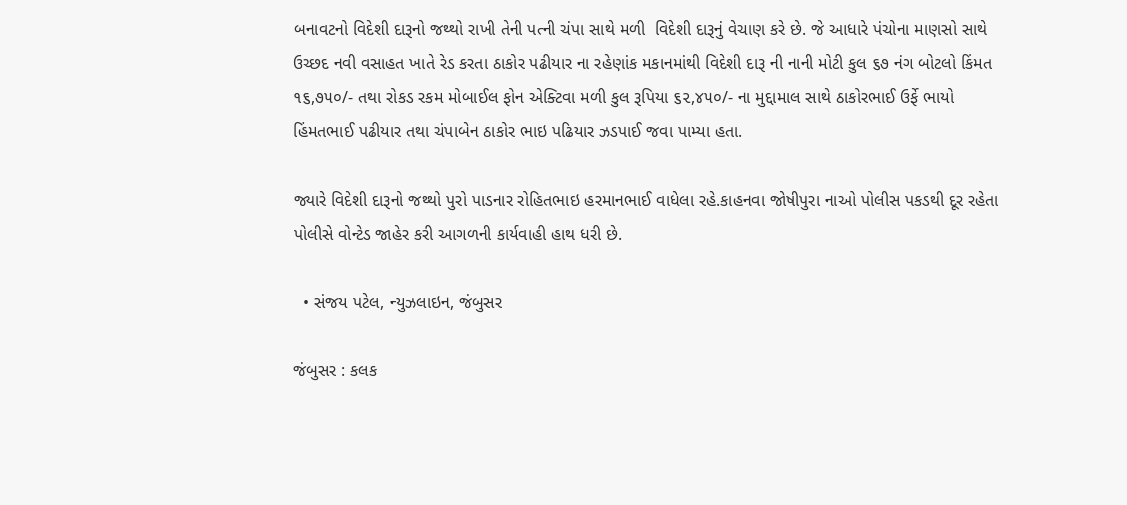બનાવટનો વિદેશી દારૂનો જથ્થો રાખી તેની પત્ની ચંપા સાથે મળી  વિદેશી દારૂનું વેચાણ કરે છે. જે આધારે પંચોના માણસો સાથે ઉચ્છદ નવી વસાહત ખાતે રેડ કરતા ઠાકોર પઢીયાર ના રહેણાંક મકાનમાંથી વિદેશી દારૂ ની નાની મોટી કુલ ૬૭ નંગ બોટલો કિંમત ૧૬,૭૫૦/- તથા રોકડ રકમ મોબાઈલ ફોન એક્ટિવા મળી કુલ રૂપિયા ૬૨,૪૫૦/- ના મુદ્દામાલ સાથે ઠાકોરભાઈ ઉર્ફે ભાયો હિંમતભાઈ પઢીયાર તથા ચંપાબેન ઠાકોર ભાઇ પઢિયાર ઝડપાઈ જવા પામ્યા હતા.

જ્યારે વિદેશી દારૂનો જથ્થો પુરો પાડનાર રોહિતભાઇ હરમાનભાઈ વાધેલા રહે.કાહનવા જોષીપુરા નાઓ પોલીસ પકડથી દૂર રહેતા પોલીસે વોન્ટેડ જાહેર કરી આગળની કાર્યવાહી હાથ ધરી છે.

  • સંજય પટેલ, ન્યુઝલાઇન, જંબુસર

જંબુસર : કલક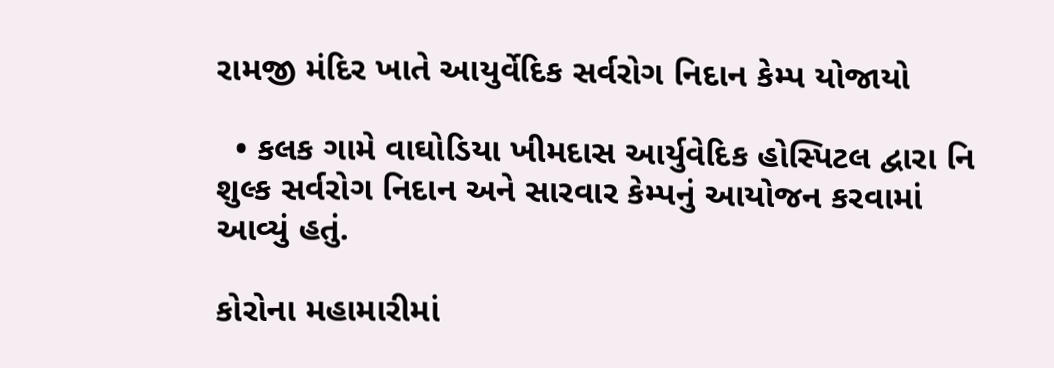રામજી મંદિર ખાતે આયુર્વેદિક સર્વરોગ નિદાન કેમ્પ યોજાયો

  • કલક ગામે વાઘોડિયા ખીમદાસ આર્યુવેદિક હોસ્પિટલ દ્વારા નિ શુલ્ક સર્વરોગ નિદાન અને સારવાર કેમ્પનું આયોજન કરવામાં આવ્યું હતું.

કોરોના મહામારીમાં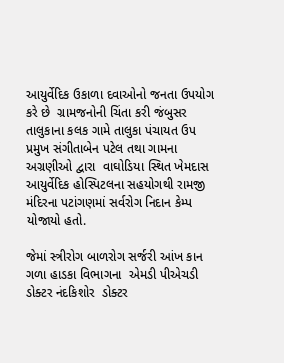આયુર્વેદિક ઉકાળા દવાઓનો જનતા ઉપયોગ કરે છે  ગ્રામજનોની ચિંતા કરી જંબુસર તાલુકાના કલક ગામે તાલુકા પંચાયત ઉપ પ્રમુખ સંગીતાબેન પટેલ તથા ગામના અગ્રણીઓ દ્વારા  વાઘોડિયા સ્થિત ખેમદાસ આયુર્વેદિક હોસ્પિટલના સહયોગથી રામજી મંદિરના પટાંગણમાં સર્વરોગ નિદાન કેમ્પ યોજાયો હતો.

જેમાં સ્ત્રીરોગ બાળરોગ સર્જરી આંખ કાન ગળા હાડકા વિભાગના  એમડી પીએચડી ડોક્ટર નંદકિશોર  ડોક્ટર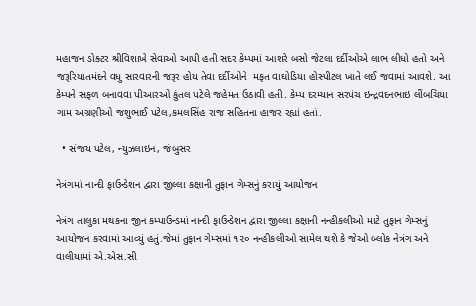મહાજન ડોક્ટર શ્રીવિશાખે સેવાઓ આપી હતી સદર કેમ્પમાં આશરે બસો જેટલા દર્દીઓએ લાભ લીધો હતો અને જરૂરિયાતમંદને વધુ સારવારની જરૂર હોય તેવા દર્દીઓને  મફત વાઘોડિયા હોસ્પીટલ ખાતે લઈ જવામાં આવશે. આ કેમ્પને સફળ બનાવવા પીઆરઓ કુંતલ પટેલે જહેમત ઉઠાવી હતી. કેમ્પ દરમ્યાન સરપંચ ઇન્દ્રવદનભાઇ લીંબચિયા ગામ અગ્રણીઓ જશુભાઈ પટેલ,કમલસિંહ રાજ સહિતના હાજર રહ્યાં હતાં.

  • સંજય પટેલ, ન્યુઝલાઇન, જંબુસર

નેત્રંગમાં નાન્દી ફાઉન્ડેશન દ્વારા જીલ્લા કક્ષાની તુફાન ગેમ્સનું કરાયું આયોજન

નેત્રંગ તાલુકા મથકના જીન કમ્પાઉન્ડમાં નાન્દી ફાઉન્ડેશન દ્વારા જીલ્લા કક્ષાની નન્હીકલીઓ માટે તુફાન ગેમ્સનું આયોજન કરવામાં આવ્યું હતું.જેમાં તુફાન ગેમ્સમાં ૧૨૦ નન્હીકલીઓ સામેલ થશે કે જેઓ બ્લોક નેત્રંગ અને વાલીયામાં એ.એસ.સી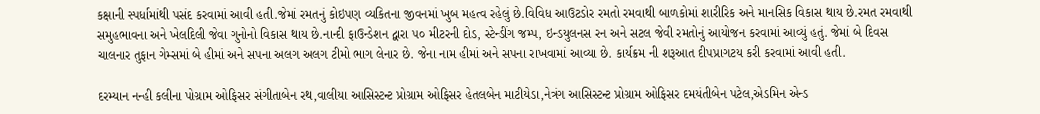કક્ષાની સ્પર્ધામાંથી પસંદ કરવામાં આવી હતી.જેમાં રમતનું કોઇપણ વ્યકિતના જીવનમાં ખુબ મહત્વ રહેલું છે.વિવિધ આઉટડોર રમતો રમવાથી બાળકોમાં શારીરિક અને માનસિક વિકાસ થાય છે.રમત રમવાથી સમુહભાવના અને ખેલદિલી જેવા ગુનોનો વિકાસ થાય છે.નાન્દી ફાઉન્ડેશન દ્વારા ૫૦ મીટરની દોડ, સ્ટેન્ડીંગ જમ્પ, ઇન્ડયુલનસ રન અને સટલ જેવી રમતોનું આયોજન કરવામાં આવ્યું હતું. જેમાં બે દિવસ ચાલનાર તુફાન ગેમ્સમાં બે હીમાં અને સપના અલગ અલગ ટીમો ભાગ લેનાર છે. જેના નામ હીમાં અને સપના રાખવામાં આવ્યા છે. કાર્યક્રમ ની શરૂઆત દીપપ્રાગટય કરી કરવામાં આવી હતી.

દરમ્યાન નન્હી કલીના પોગ્રામ ઓફિસર સંગીતાબેન રથ,વાલીયા આસિસ્ટન્ટ પ્રોગ્રામ ઓફિસર હેતલબેન માટીયેડા,નેત્રંગ આસિસ્ટન્ટ પ્રોગ્રામ ઓફિસર દમયંતીબેન પટેલ,એડમિન એન્ડ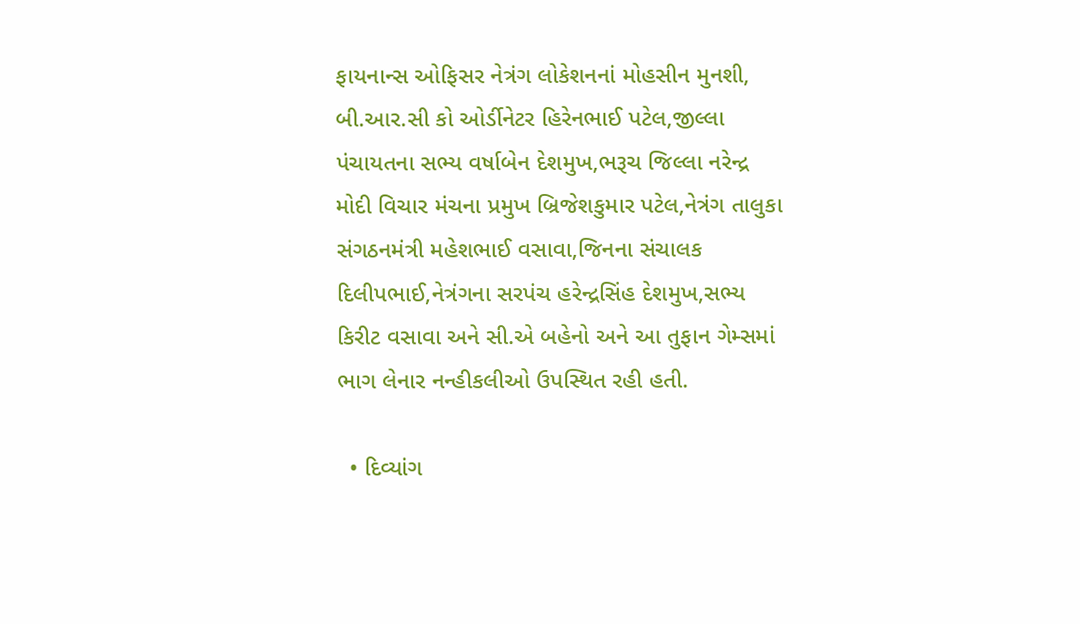ફાયનાન્સ ઓફિસર નેત્રંગ લોકેશનનાં મોહસીન મુનશી, બી.આર.સી કો ઓર્ડીનેટર હિરેનભાઈ પટેલ,જીલ્લા પંચાયતના સભ્ય વર્ષાબેન દેશમુખ,ભરૂચ જિલ્લા નરેન્દ્ર મોદી વિચાર મંચના પ્રમુખ બ્રિજેશકુમાર પટેલ,નેત્રંગ તાલુકા સંગઠનમંત્રી મહેશભાઈ વસાવા,જિનના સંચાલક દિલીપભાઈ,નેત્રંગના સરપંચ હરેન્દ્રસિંહ દેશમુખ,સભ્ય કિરીટ વસાવા અને સી.એ બહેનો અને આ તુફાન ગેમ્સમાં ભાગ લેનાર નન્હીકલીઓ ઉપસ્થિત રહી હતી.

  • દિવ્યાંગ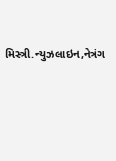મિસ્ત્રી.ન્યુઝલાઇન,નેત્રંગ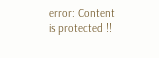error: Content is protected !!